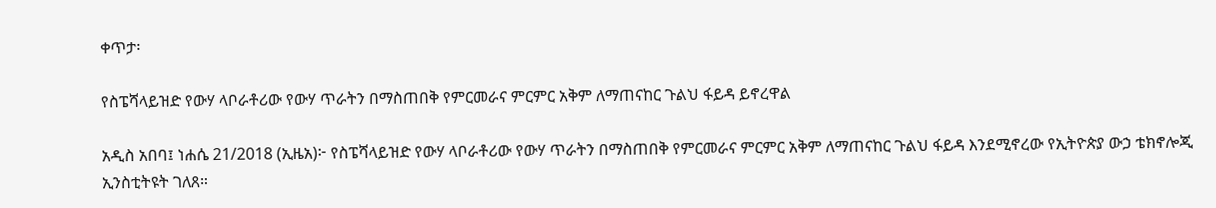ቀጥታ፡

የስፔሻላይዝድ የውሃ ላቦራቶሪው የውሃ ጥራትን በማስጠበቅ የምርመራና ምርምር አቅም ለማጠናከር ጉልህ ፋይዳ ይኖረዋል

አዲስ አበባ፤ ነሐሴ 21/2018 (ኢዜአ)፦ የስፔሻላይዝድ የውሃ ላቦራቶሪው የውሃ ጥራትን በማስጠበቅ የምርመራና ምርምር አቅም ለማጠናከር ጉልህ ፋይዳ እንደሚኖረው የኢትዮጵያ ውኃ ቴክኖሎጂ ኢንስቲትዩት ገለጸ።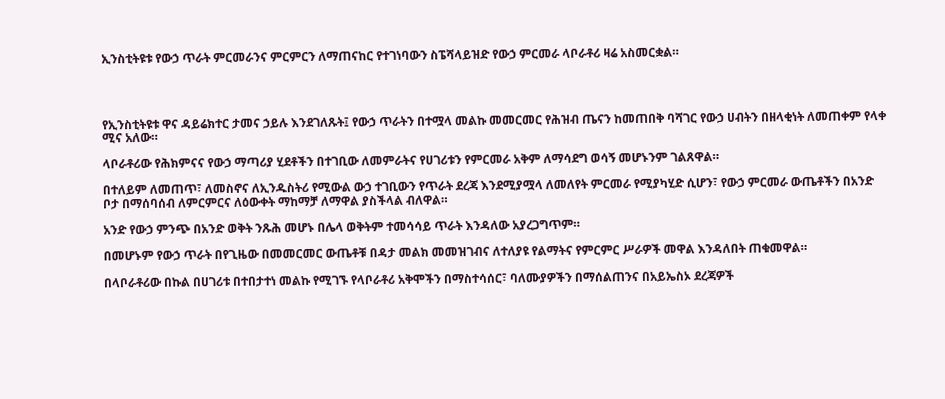ኢንስቲትዩቱ የውኃ ጥራት ምርመራንና ምርምርን ለማጠናከር የተገነባውን ስፔሻላይዝድ የውኃ ምርመራ ላቦራቶሪ ዛሬ አስመርቋል።




የኢንስቲትዩቱ ዋና ዳይሬክተር ታመና ኃይሉ እንደገለጹት፤ የውኃ ጥራትን በተሟላ መልኩ መመርመር የሕዝብ ጤናን ከመጠበቅ ባሻገር የውኃ ሀብትን በዘላቂነት ለመጠቀም የላቀ ሚና አለው።

ላቦራቶሪው የሕክምናና የውኃ ማጣሪያ ሂደቶችን በተገቢው ለመምራትና የሀገሪቱን የምርመራ አቅም ለማሳደግ ወሳኝ መሆኑንም ገልጸዋል።

በተለይም ለመጠጥ፣ ለመስኖና ለኢንዱስትሪ የሚውል ውኃ ተገቢውን የጥራት ደረጃ እንደሚያሟላ ለመለየት ምርመራ የሚያካሂድ ሲሆን፣ የውኃ ምርመራ ውጤቶችን በአንድ ቦታ በማሰባሰብ ለምርምርና ለዕውቀት ማከማቻ ለማዋል ያስችላል ብለዋል።

አንድ የውኃ ምንጭ በአንድ ወቅት ንጹሕ መሆኑ በሌላ ወቅትም ተመሳሳይ ጥራት እንዳለው አያረጋግጥም።

በመሆኑም የውኃ ጥራት በየጊዜው በመመርመር ውጤቶቹ በዳታ መልክ መመዝገብና ለተለያዩ የልማትና የምርምር ሥራዎች መዋል እንዳለበት ጠቁመዋል።

በላቦራቶሪው በኩል በሀገሪቱ በተበታተነ መልኩ የሚገኙ የላቦራቶሪ አቅሞችን በማስተሳሰር፣ ባለሙያዎችን በማሰልጠንና በአይኤስኦ ደረጃዎች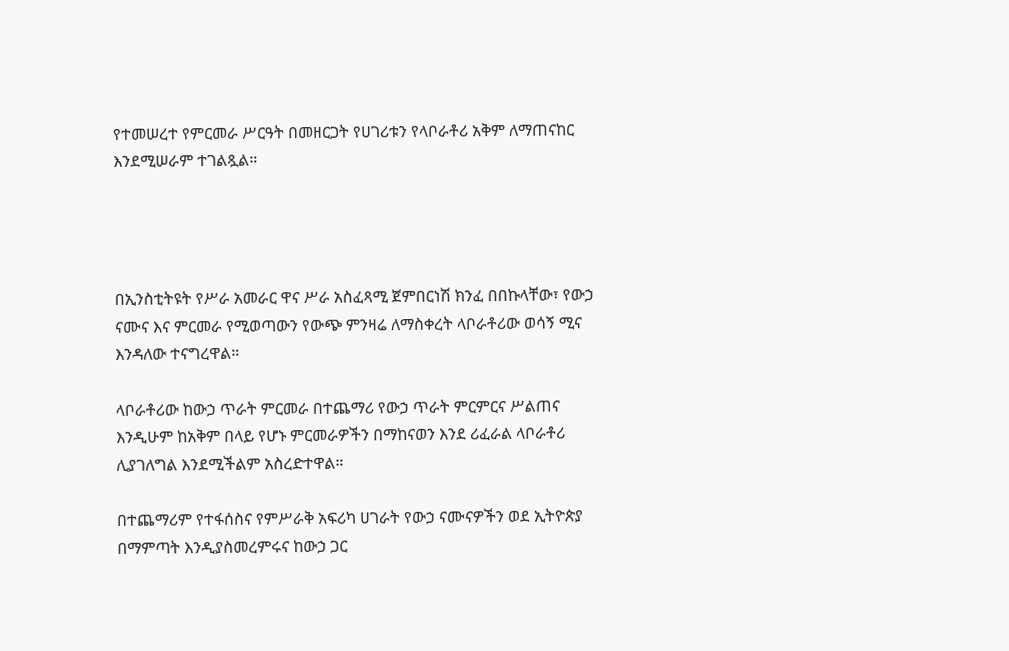የተመሠረተ የምርመራ ሥርዓት በመዘርጋት የሀገሪቱን የላቦራቶሪ አቅም ለማጠናከር እንደሚሠራም ተገልጿል።




በኢንስቲትዩት የሥራ አመራር ዋና ሥራ አስፈጻሚ ጀምበርነሽ ክንፈ በበኩላቸው፣ የውኃ ናሙና እና ምርመራ የሚወጣውን የውጭ ምንዛሬ ለማስቀረት ላቦራቶሪው ወሳኝ ሚና እንዳለው ተናግረዋል።

ላቦራቶሪው ከውኃ ጥራት ምርመራ በተጨማሪ የውኃ ጥራት ምርምርና ሥልጠና እንዲሁም ከአቅም በላይ የሆኑ ምርመራዎችን በማከናወን እንደ ሪፈራል ላቦራቶሪ ሊያገለግል እንደሚችልም አስረድተዋል።

በተጨማሪም የተፋሰስና የምሥራቅ አፍሪካ ሀገራት የውኃ ናሙናዎችን ወደ ኢትዮጵያ በማምጣት እንዲያስመረምሩና ከውኃ ጋር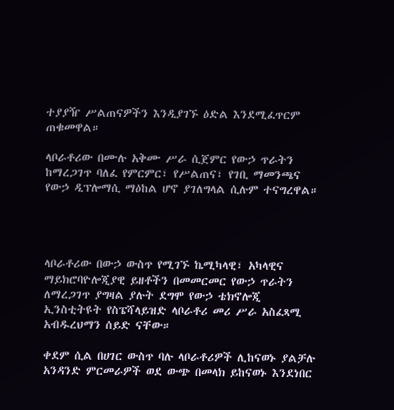ተያያዥ ሥልጠናዎችን እንዲያገኙ ዕድል እንደሚፈጥርም ጠቁመዋል።

ላቦራቶሪው በሙሉ አቅሙ ሥራ ሲጀምር የውኃ ጥራትን ከማረጋገጥ ባለፈ የምርምር፣ የሥልጠና፣ የገቢ ማመንጫና የውኃ ዲፕሎማሲ ማዕከል ሆኖ ያገለግላል ሲሉም ተናግረዋል።




ላቦራቶሪው በውኃ ውስጥ የሚገኙ ኬሚካላዊ፣ አካላዊና ማይክሮባዮሎጂያዊ ይዘቶችን በመመርመር የውኃ ጥራትን ለማረጋገጥ ያግዛል ያሉት ደግሞ የውኃ ቴክኖሎጂ ኢንስቲትዩት የስፔሻላይዝድ ላቦራቶሪ መሪ ሥራ አስፈጻሚ አብዱረህማን ሰይድ ናቸው።

ቀደም ሲል በሀገር ውስጥ ባሉ ላቦራቶሪዎች ሊከናወኑ ያልቻሉ አንዳንድ ምርመራዎች ወደ ውጭ በመላክ ይከናወኑ እንደነበር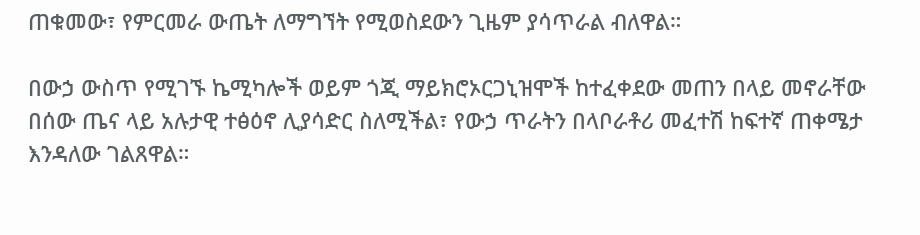ጠቁመው፣ የምርመራ ውጤት ለማግኘት የሚወስደውን ጊዜም ያሳጥራል ብለዋል።

በውኃ ውስጥ የሚገኙ ኬሚካሎች ወይም ጎጂ ማይክሮኦርጋኒዝሞች ከተፈቀደው መጠን በላይ መኖራቸው በሰው ጤና ላይ አሉታዊ ተፅዕኖ ሊያሳድር ስለሚችል፣ የውኃ ጥራትን በላቦራቶሪ መፈተሽ ከፍተኛ ጠቀሜታ እንዳለው ገልጸዋል።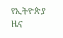የኢትዮጵያ ዜና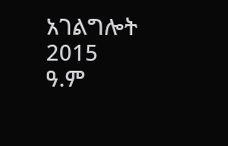አገልግሎት
2015
ዓ.ም